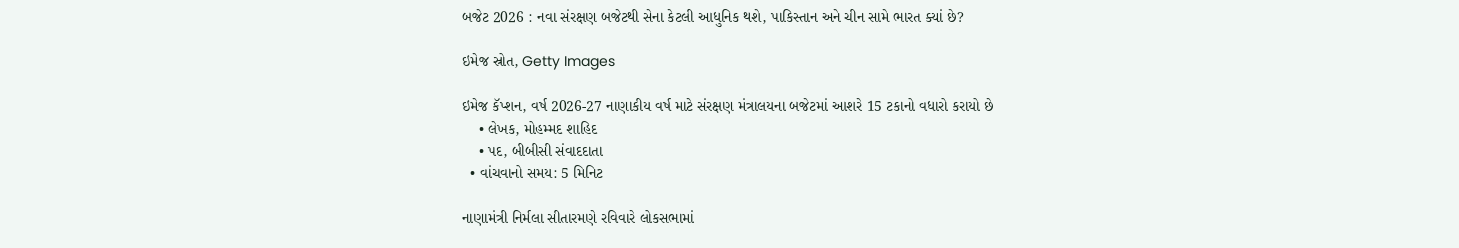બજેટ 2026 : નવા સંરક્ષણ બજેટથી સેના કેટલી આધુનિક થશે, પાકિસ્તાન અને ચીન સામે ભારત ક્યાં છે?

ઇમેજ સ્રોત, Getty Images

ઇમેજ કૅપ્શન, વર્ષ 2026-27 નાણાકીય વર્ષ માટે સંરક્ષણ મંત્રાલયના બજેટમાં આશરે 15 ટકાનો વધારો કરાયો છે
    • લેખક, મોહમ્મદ શાહિદ
    • પદ, બીબીસી સંવાદદાતા
  • વાંચવાનો સમય: 5 મિનિટ

નાણામંત્રી નિર્મલા સીતારમણે રવિવારે લોકસભામાં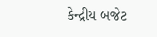કેન્દ્રીય બજેટ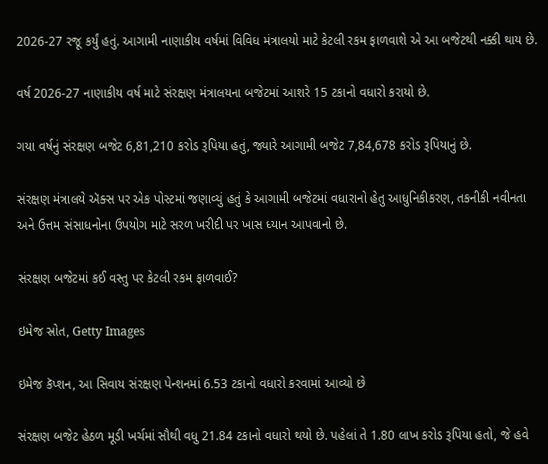2026-27 રજૂ કર્યું હતું. આગામી નાણાકીય વર્ષમાં વિવિધ મંત્રાલયો માટે કેટલી રકમ ફાળવાશે એ આ બજેટથી નક્કી થાય છે.

વર્ષ 2026-27 નાણાકીય વર્ષ માટે સંરક્ષણ મંત્રાલયના બજેટમાં આશરે 15 ટકાનો વધારો કરાયો છે.

ગયા વર્ષનું સંરક્ષણ બજેટ 6,81,210 કરોડ રૂપિયા હતું, જ્યારે આગામી બજેટ 7,84,678 કરોડ રૂપિયાનું છે.

સંરક્ષણ મંત્રાલયે ઍક્સ પર એક પોસ્ટમાં જણાવ્યું હતું કે આગામી બજેટમાં વધારાનો હેતુ આધુનિકીકરણ, તકનીકી નવીનતા અને ઉત્તમ સંસાધનોના ઉપયોગ માટે સરળ ખરીદી પર ખાસ ધ્યાન આપવાનો છે.

સંરક્ષણ બજેટમાં કઈ વસ્તુ પર કેટલી રકમ ફાળવાઈ?

ઇમેજ સ્રોત, Getty Images

ઇમેજ કૅપ્શન, આ સિવાય સંરક્ષણ પેન્શનમાં 6.53 ટકાનો વધારો કરવામાં આવ્યો છે

સંરક્ષણ બજેટ હેઠળ મૂડી ખર્ચમાં સૌથી વધુ 21.84 ટકાનો વધારો થયો છે. પહેલાં તે 1.80 લાખ કરોડ રૂપિયા હતો, જે હવે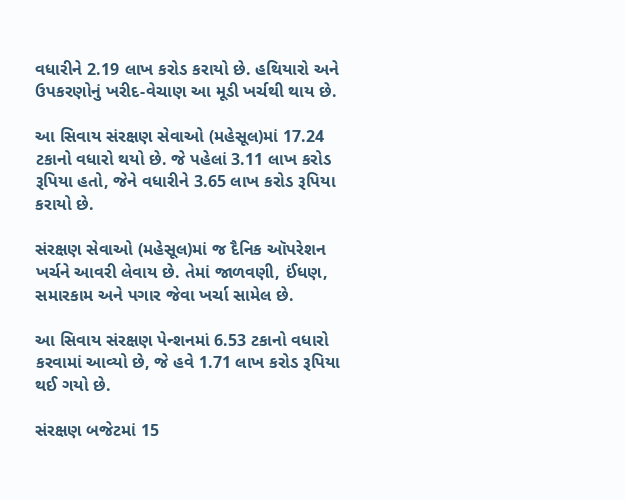વધારીને 2.19 લાખ કરોડ કરાયો છે. હથિયારો અને ઉપકરણોનું ખરીદ-વેચાણ આ મૂડી ખર્ચથી થાય છે.

આ સિવાય સંરક્ષણ સેવાઓ (મહેસૂલ)માં 17.24 ટકાનો વધારો થયો છે. જે પહેલાં 3.11 લાખ કરોડ રૂપિયા હતો, જેને વધારીને 3.65 લાખ કરોડ રૂપિયા કરાયો છે.

સંરક્ષણ સેવાઓ (મહેસૂલ)માં જ દૈનિક ઑપરેશન ખર્ચને આવરી લેવાય છે. તેમાં જાળવણી, ઈંધણ, સમારકામ અને પગાર જેવા ખર્ચા સામેલ છે.

આ સિવાય સંરક્ષણ પેન્શનમાં 6.53 ટકાનો વધારો કરવામાં આવ્યો છે, જે હવે 1.71 લાખ કરોડ રૂપિયા થઈ ગયો છે.

સંરક્ષણ બજેટમાં 15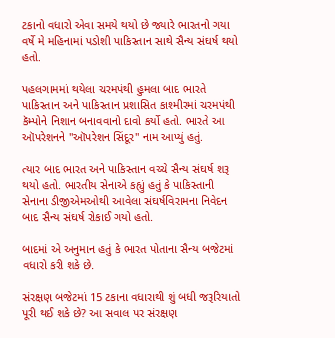ટકાનો વધારો એવા સમયે થયો છે જ્યારે ભારતનો ગયા વર્ષે મે મહિનામાં પડોશી પાકિસ્તાન સાથે સૈન્ય સંઘર્ષ થયો હતો.

પહલગામમાં થયેલા ચરમપંથી હુમલા બાદ ભારતે પાકિસ્તાન અને પાકિસ્તાન પ્રશાસિત કાશ્મીરમાં ચરમપંથી કૅમ્પોને નિશાન બનાવવાનો દાવો કર્યો હતો. ભારતે આ ઑપરેશનને "ઑપરેશન સિંદૂર" નામ આપ્યું હતું.

ત્યાર બાદ ભારત અને પાકિસ્તાન વચ્ચે સૈન્ય સંઘર્ષ શરૂ થયો હતો. ભારતીય સેનાએ કહ્યું હતું કે પાકિસ્તાની સેનાના ડીજીએમઓથી આવેલા સંઘર્ષવિરામના નિવેદન બાદ સૈન્ય સંઘર્ષ રોકાઈ ગયો હતો.

બાદમાં એ અનુમાન હતું કે ભારત પોતાના સૈન્ય બજેટમાં વધારો કરી શકે છે.

સંરક્ષણ બજેટમાં 15 ટકાના વધારાથી શું બધી જરૂરિયાતો પૂરી થઈ શકે છે? આ સવાલ પર સંરક્ષણ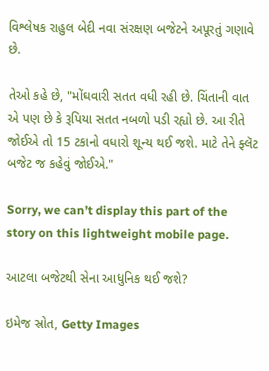વિશ્લેષક રાહુલ બેદી નવા સંરક્ષણ બજેટને અપૂરતું ગણાવે છે.

તેઓ કહે છે, "મોંઘવારી સતત વધી રહી છે. ચિંતાની વાત એ પણ છે કે રૂપિયા સતત નબળો પડી રહ્યો છે. આ રીતે જોઈએ તો 15 ટકાનો વધારો શૂન્ય થઈ જશે. માટે તેને ફ્લૅટ બજેટ જ કહેવું જોઈએ."

Sorry, we can’t display this part of the story on this lightweight mobile page.

આટલા બજેટથી સેના આધુનિક થઈ જશે?

ઇમેજ સ્રોત, Getty Images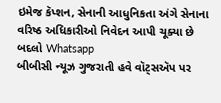ઇમેજ કૅપ્શન, સેનાની આધુનિકતા અંગે સેનાના વરિષ્ઠ અધિકારીઓ નિવેદન આપી ચૂક્યા છે
બદલો Whatsapp
બીબીસી ન્યૂઝ ગુજરાતી હવે વૉટ્સઍપ પર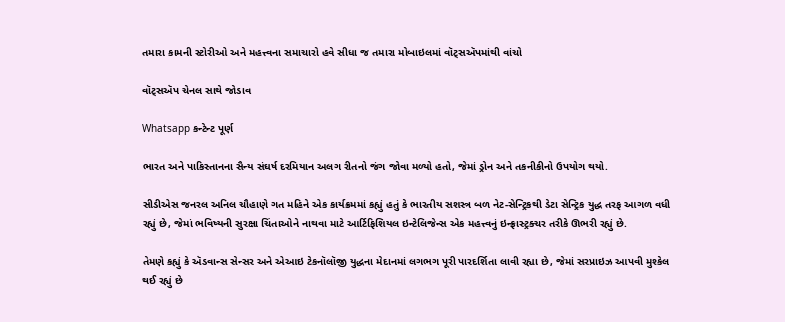તમારા કામની સ્ટોરીઓ અને મહત્ત્વના સમાચારો હવે સીધા જ તમારા મોબાઇલમાં વૉટ્સઍપમાંથી વાંચો

વૉટ્સઍપ ચેનલ સાથે જોડાવ

Whatsapp કન્ટેન્ટ પૂર્ણ

ભારત અને પાકિસ્તાનના સૈન્ય સંઘર્ષ દરમિયાન અલગ રીતનો જંગ જોવા મળ્યો હતો, જેમાં ડ્રોન અને તકનીકીનો ઉપયોગ થયો.

સીડીએસ જનરલ અનિલ ચૌહાણે ગત મહિને એક કાર્યક્રમમાં કહ્યું હતું કે ભારતીય સશસ્ત્ર બળ નેટ-સેન્ટ્રિકથી ડેટા સેન્ટ્રિક યુદ્ધ તરફ આગળ વધી રહ્યું છે, જેમાં ભવિષ્યની સુરક્ષા ચિંતાઓને નાથવા માટે આર્ટિફિશિયલ ઇન્ટેલિજેન્સ એક મહત્ત્વનું ઇન્ફ્રાસ્ટ્રક્ચર તરીકે ઊભરી રહ્યું છે.

તેમણે કહ્યું કે ઍડવાન્સ સેન્સર અને એઆઇ ટેકનૉલૉજી યુદ્ધના મેદાનમાં લગભગ પૂરી પારદર્શિતા લાવી રહ્યા છે, જેમાં સરપ્રાઇઝ આપવી મુશ્કેલ થઈ રહ્યું છે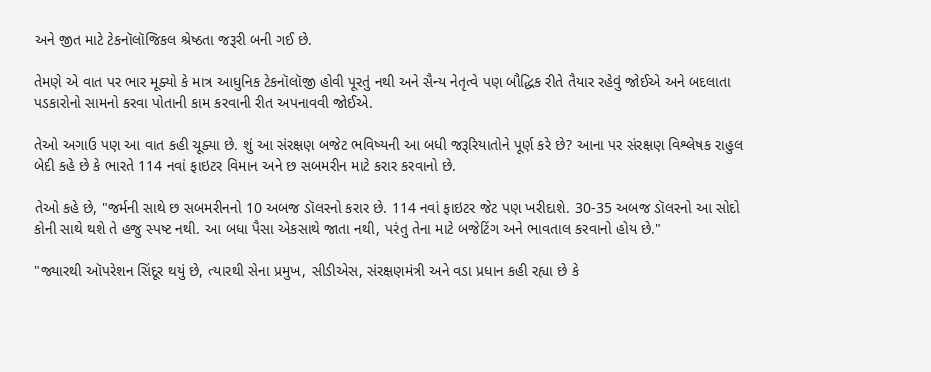અને જીત માટે ટેકનૉલૉજિકલ શ્રેષ્ઠતા જરૂરી બની ગઈ છે.

તેમણે એ વાત પર ભાર મૂક્યો કે માત્ર આધુનિક ટેકનૉલૉજી હોવી પૂરતું નથી અને સૈન્ય નેતૃત્વે પણ બૌદ્ધિક રીતે તૈયાર રહેવું જોઈએ અને બદલાતા પડકારોનો સામનો કરવા પોતાની કામ કરવાની રીત અપનાવવી જોઈએ.

તેઓ અગાઉ પણ આ વાત કહી ચૂક્યા છે. શું આ સંરક્ષણ બજેટ ભવિષ્યની આ બધી જરૂરિયાતોને પૂર્ણ કરે છે? આના પર સંરક્ષણ વિશ્લેષક રાહુલ બેદી કહે છે કે ભારતે 114 નવાં ફાઇટર વિમાન અને છ સબમરીન માટે કરાર કરવાનો છે.

તેઓ કહે છે, "જર્મની સાથે છ સબમરીનનો 10 અબજ ડૉલરનો કરાર છે. 114 નવાં ફાઇટર જેટ પણ ખરીદાશે. 30-35 અબજ ડૉલરનો આ સોદો કોની સાથે થશે તે હજુ સ્પષ્ટ નથી. આ બધા પૈસા એકસાથે જાતા નથી, પરંતુ તેના માટે બજેટિંગ અને ભાવતાલ કરવાનો હોય છે."

"જ્યારથી ઑપરેશન સિંદૂર થયું છે, ત્યારથી સેના પ્રમુખ, સીડીએસ, સંરક્ષણમંત્રી અને વડા પ્રધાન કહી રહ્યા છે કે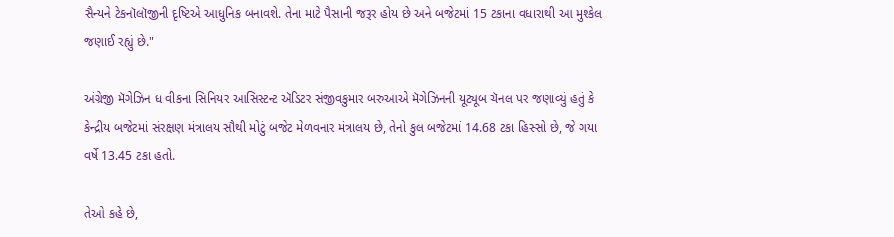સૈન્યને ટેકનૉલૉજીની દૃષ્ટિએ આધુનિક બનાવશે. તેના માટે પૈસાની જરૂર હોય છે અને બજેટમાં 15 ટકાના વધારાથી આ મુશ્કેલ જણાઈ રહ્યું છે."

અંગ્રેજી મૅગેઝિન ધ વીકના સિનિયર આસિસ્ટન્ટ ઍડિટર સંજીવકુમાર બરુઆએ મૅગેઝિનની યૂટ્યૂબ ચૅનલ પર જણાવ્યું હતું કે કેન્દ્રીય બજેટમાં સંરક્ષણ મંત્રાલય સૌથી મોટું બજેટ મેળવનાર મંત્રાલય છે, તેનો કુલ બજેટમાં 14.68 ટકા હિસ્સો છે, જે ગયા વર્ષે 13.45 ટકા હતો.

તેઓ કહે છે,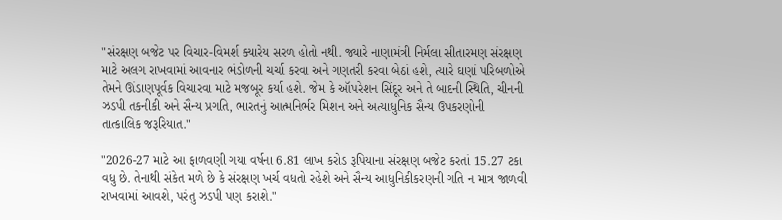"સંરક્ષણ બજેટ પર વિચાર-વિમર્શ ક્યારેય સરળ હોતો નથી. જ્યારે નાણામંત્રી નિર્મલા સીતારમણ સંરક્ષણ માટે અલગ રાખવામાં આવનાર ભંડોળની ચર્ચા કરવા અને ગણતરી કરવા બેઠાં હશે, ત્યારે ઘણાં પરિબળોએ તેમને ઊંડાણપૂર્વક વિચારવા માટે મજબૂર કર્યા હશે. જેમ કે ઑપરેશન સિંદૂર અને તે બાદની સ્થિતિ, ચીનની ઝડપી તકનીકી અને સૈન્ય પ્રગતિ, ભારતનું આત્મનિર્ભર મિશન અને અત્યાધુનિક સૈન્ય ઉપકરણોની તાત્કાલિક જરૂરિયાત."

"2026-27 માટે આ ફાળવણી ગયા વર્ષના 6.81 લાખ કરોડ રૂપિયાના સંરક્ષણ બજેટ કરતાં 15.27 ટકા વધુ છે. તેનાથી સંકેત મળે છે કે સંરક્ષણ ખર્ચ વધતો રહેશે અને સૈન્ય આધુનિકીકરણની ગતિ ન માત્ર જાળવી રાખવામાં આવશે, પરંતુ ઝડપી પણ કરાશે."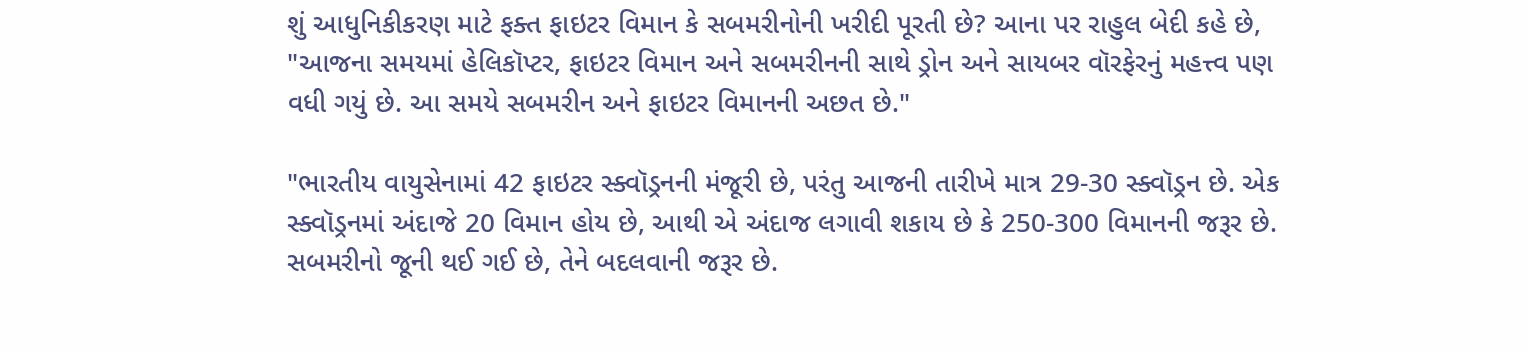શું આધુનિકીકરણ માટે ફક્ત ફાઇટર વિમાન કે સબમરીનોની ખરીદી પૂરતી છે? આના પર રાહુલ બેદી કહે છે, "આજના સમયમાં હેલિકૉપ્ટર, ફાઇટર વિમાન અને સબમરીનની સાથે ડ્રોન અને સાયબર વૉરફેરનું મહત્ત્વ પણ વધી ગયું છે. આ સમયે સબમરીન અને ફાઇટર વિમાનની અછત છે."

"ભારતીય વાયુસેનામાં 42 ફાઇટર સ્ક્વૉડ્રનની મંજૂરી છે, પરંતુ આજની તારીખે માત્ર 29-30 સ્ક્વૉડ્રન છે. એક સ્ક્વૉડ્રનમાં અંદાજે 20 વિમાન હોય છે, આથી એ અંદાજ લગાવી શકાય છે કે 250-300 વિમાનની જરૂર છે. સબમરીનો જૂની થઈ ગઈ છે, તેને બદલવાની જરૂર છે.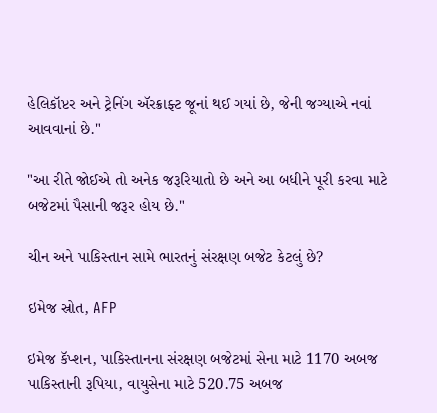હેલિકૉપ્ટર અને ટ્રેનિંગ ઍરક્રાફ્ટ જૂનાં થઈ ગયાં છે, જેની જગ્યાએ નવાં આવવાનાં છે."

"આ રીતે જોઈએ તો અનેક જરૂરિયાતો છે અને આ બધીને પૂરી કરવા માટે બજેટમાં પૈસાની જરૂર હોય છે."

ચીન અને પાકિસ્તાન સામે ભારતનું સંરક્ષણ બજેટ કેટલું છે?

ઇમેજ સ્રોત, AFP

ઇમેજ કૅપ્શન, પાકિસ્તાનના સંરક્ષણ બજેટમાં સેના માટે 1170 અબજ પાકિસ્તાની રૂપિયા, વાયુસેના માટે 520.75 અબજ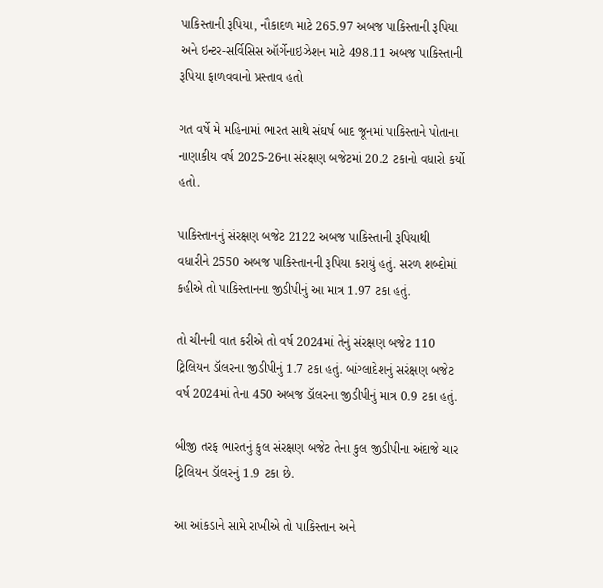પાકિસ્તાની રૂપિયા, નૌકાદળ માટે 265.97 અબજ પાકિસ્તાની રૂપિયા અને ઇન્ટર-સર્વિસિસ ઑર્ગેનાઇઝેશન માટે 498.11 અબજ પાકિસ્તાની રૂપિયા ફાળવવાનો પ્રસ્તાવ હતો

ગત વર્ષે મે મહિનામાં ભારત સાથે સંઘર્ષ બાદ જૂનમાં પાકિસ્તાને પોતાના નાણાકીય વર્ષ 2025-26ના સંરક્ષણ બજેટમાં 20.2 ટકાનો વધારો કર્યો હતો.

પાકિસ્તાનનું સંરક્ષણ બજેટ 2122 અબજ પાકિસ્તાની રૂપિયાથી વધારીને 2550 અબજ પાકિસ્તાનની રૂપિયા કરાયું હતું. સરળ શબ્દોમાં કહીએ તો પાકિસ્તાનના જીડીપીનું આ માત્ર 1.97 ટકા હતું.

તો ચીનની વાત કરીએ તો વર્ષ 2024માં તેનું સંરક્ષણ બજેટ 110 ટ્રિલિયન ડૉલરના જીડીપીનું 1.7 ટકા હતું. બાંગ્લાદેશનું સરંક્ષણ બજેટ વર્ષ 2024માં તેના 450 અબજ ડૉલરના જીડીપીનું માત્ર 0.9 ટકા હતું.

બીજી તરફ ભારતનું કુલ સંરક્ષણ બજેટ તેના કુલ જીડીપીના અંદાજે ચાર ટ્રિલિયન ડૉલરનું 1.9 ટકા છે.

આ આંકડાને સામે રાખીએ તો પાકિસ્તાન અને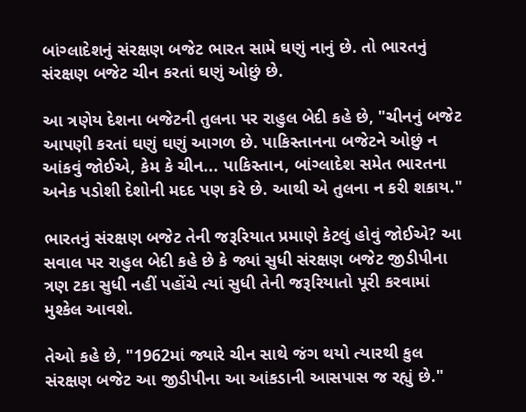બાંગ્લાદેશનું સંરક્ષણ બજેટ ભારત સામે ઘણું નાનું છે. તો ભારતનું સંરક્ષણ બજેટ ચીન કરતાં ઘણું ઓછું છે.

આ ત્રણેય દેશના બજેટની તુલના પર રાહુલ બેદી કહે છે, "ચીનનું બજેટ આપણી કરતાં ઘણું ઘણું આગળ છે. પાકિસ્તાનના બજેટને ઓછું ન આંકવું જોઈએ, કેમ કે ચીન... પાકિસ્તાન, બાંગ્લાદેશ સમેત ભારતના અનેક પડોશી દેશોની મદદ પણ કરે છે. આથી એ તુલના ન કરી શકાય."

ભારતનું સંરક્ષણ બજેટ તેની જરૂરિયાત પ્રમાણે કેટલું હોવું જોઈએ? આ સવાલ પર રાહુલ બેદી કહે છે કે જ્યાં સુધી સંરક્ષણ બજેટ જીડીપીના ત્રણ ટકા સુધી નહીં પહોંચે ત્યાં સુધી તેની જરૂરિયાતો પૂરી કરવામાં મુશ્કેલ આવશે.

તેઓ કહે છે, "1962માં જ્યારે ચીન સાથે જંગ થયો ત્યારથી કુલ સંરક્ષણ બજેટ આ જીડીપીના આ આંકડાની આસપાસ જ રહ્યું છે."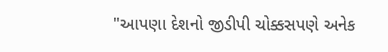"આપણા દેશનો જીડીપી ચોક્કસપણે અનેક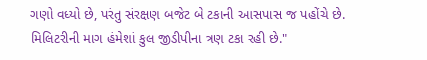ગણો વધ્યો છે, પરંતુ સંરક્ષણ બજેટ બે ટકાની આસપાસ જ પહોંચે છે. મિલિટરીની માગ હંમેશાં કુલ જીડીપીના ત્રણ ટકા રહી છે."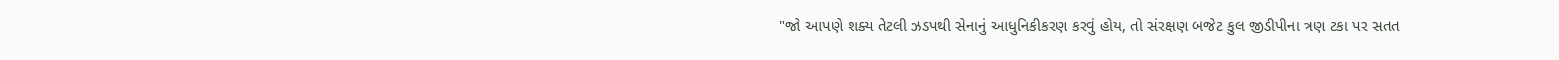"જો આપણે શક્ય તેટલી ઝડપથી સેનાનું આધુનિકીકરણ કરવું હોય, તો સંરક્ષણ બજેટ કુલ જીડીપીના ત્રણ ટકા પર સતત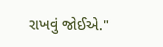રાખવું જોઈએ."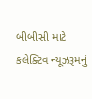બીબીસી માટે કલેક્ટિવ ન્યૂઝરૂમનું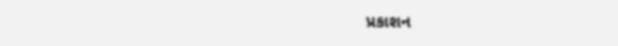પ્રકાશન